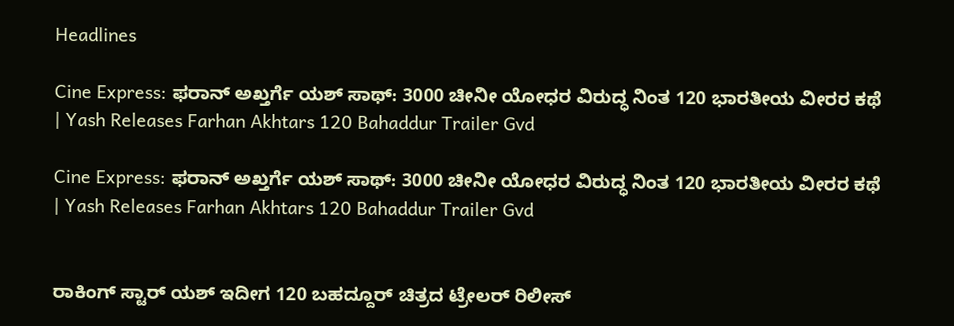Headlines

Cine Express: ಫರಾನ್ ಅಖ್ತರ್ಗೆ ಯಶ್ ಸಾಥ್: 3000 ಚೀನೀ ಯೋಧರ ವಿರುದ್ಧ ನಿಂತ 120 ಭಾರತೀಯ ವೀರರ ಕಥೆ | Yash Releases Farhan Akhtars 120 Bahaddur Trailer Gvd

Cine Express: ಫರಾನ್ ಅಖ್ತರ್ಗೆ ಯಶ್ ಸಾಥ್: 3000 ಚೀನೀ ಯೋಧರ ವಿರುದ್ಧ ನಿಂತ 120 ಭಾರತೀಯ ವೀರರ ಕಥೆ | Yash Releases Farhan Akhtars 120 Bahaddur Trailer Gvd


ರಾಕಿಂಗ್ ಸ್ಟಾರ್ ಯಶ್ ಇದೀಗ 120 ಬಹದ್ದೂರ್ ಚಿತ್ರದ ಟ್ರೇಲರ್ ರಿಲೀಸ್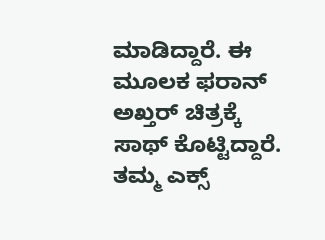ಮಾಡಿದ್ದಾರೆ. ಈ ಮೂಲಕ ಫರಾನ್ ಅಖ್ತರ್ ಚಿತ್ರಕ್ಕೆ ಸಾಥ್ ಕೊಟ್ಟಿದ್ದಾರೆ. ತಮ್ಮ ಎಕ್ಸ್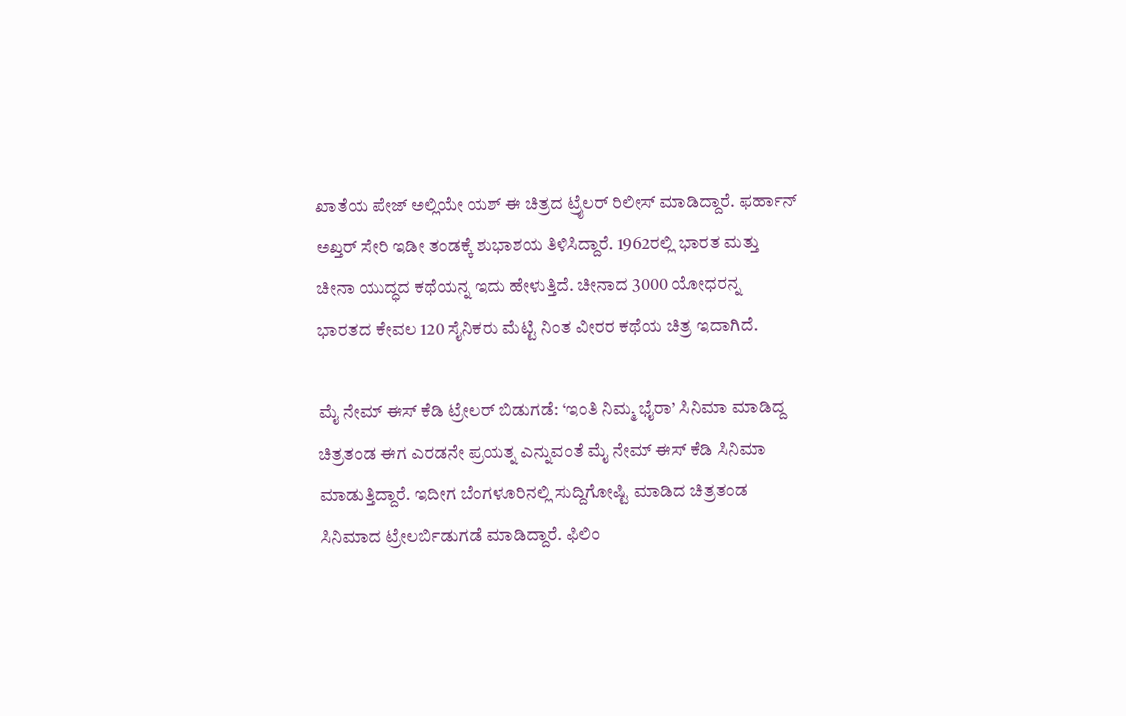ಖಾತೆಯ ಪೇಜ್ ಅಲ್ಲಿಯೇ ಯಶ್ ಈ ಚಿತ್ರದ ಟ್ರೈಲರ್ ರಿಲೀಸ್ ಮಾಡಿದ್ದಾರೆ. ಫರ್ಹಾನ್ ಅಖ್ತರ್ ಸೇರಿ ಇಡೀ ತಂಡಕ್ಕೆ ಶುಭಾಶಯ ತಿಳಿಸಿದ್ದಾರೆ. 1962ರಲ್ಲಿ ಭಾರತ ಮತ್ತು ಚೀನಾ ಯುದ್ಧದ ಕಥೆಯನ್ನ ಇದು ಹೇಳುತ್ತಿದೆ. ಚೀನಾದ 3000 ಯೋಧರನ್ನ ಭಾರತದ ಕೇವಲ 120 ಸೈನಿಕರು ಮೆಟ್ಟಿ ನಿಂತ ವೀರರ ಕಥೆಯ ಚಿತ್ರ ಇದಾಗಿದೆ.

ಮೈ ನೇಮ್ ಈಸ್ ಕೆಡಿ ಟ್ರೇಲರ್ ಬಿಡುಗಡೆ: ‘ಇಂತಿ ನಿಮ್ಮ ಭೈರಾ’ ಸಿನಿಮಾ ಮಾಡಿದ್ದ ಚಿತ್ರತಂಡ ಈಗ ಎರಡನೇ ಪ್ರಯತ್ನ ಎನ್ನುವಂತೆ ಮೈ ನೇಮ್ ಈಸ್ ಕೆಡಿ ಸಿನಿಮಾ ಮಾಡುತ್ತಿದ್ದಾರೆ. ಇದೀಗ ಬೆಂಗಳೂರಿನಲ್ಲಿ ಸುದ್ದಿಗೋಷ್ಟಿ ಮಾಡಿದ ಚಿತ್ರತಂಡ ಸಿನಿಮಾದ ಟ್ರೇಲರ್ಬಿಡುಗಡೆ ಮಾಡಿದ್ದಾರೆ. ಫಿಲಿಂ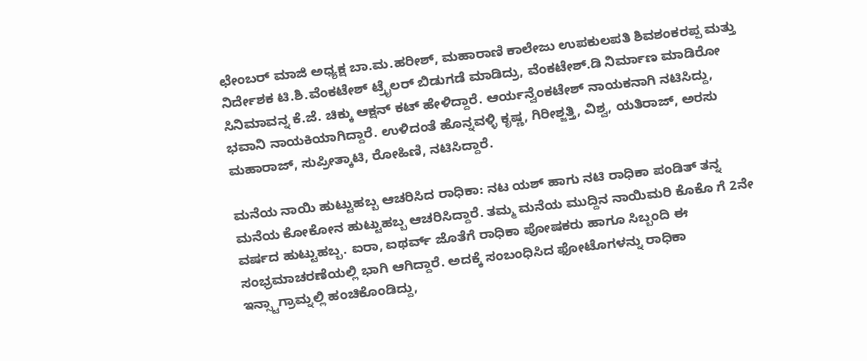ಛೇಂಬರ್ ಮಾಜಿ ಅಧ್ಯಕ್ಷ ಬಾ.ಮ.ಹರೀಶ್, ಮಹಾರಾಣಿ ಕಾಲೇಜು ಉಪಕುಲಪತಿ ಶಿವಶಂಕರಪ್ಪ ಮತ್ತು ನಿರ್ದೇಶಕ ಟಿ.ಶಿ.ವೆಂಕಟೇಶ್ ಟ್ರೈಲರ್ ಬಿಡುಗಡೆ ಮಾಡಿದ್ರು, ವೆಂಕಟೇಶ್.ಡಿ ನಿರ್ಮಾಣ ಮಾಡಿರೋ ಸಿನಿಮಾವನ್ನ ಕೆ.ಜೆ. ಚಿಕ್ಕು ಆಕ್ಷನ್ ಕಟ್ ಹೇಳಿದ್ದಾರೆ. ಆರ್ಯನ್ವೆಂಕಟೇಶ್ ನಾಯಕನಾಗಿ ನಟಿಸಿದ್ದು, ಭವಾನಿ ನಾಯಕಿಯಾಗಿದ್ದಾರೆ. ಉಳಿದಂತೆ ಹೊನ್ನವಳ್ಳಿ ಕೃಷ್ಣ, ಗಿರೀಶ್ಜತ್ತಿ, ವಿಶ್ವ, ಯತಿರಾಜ್, ಅರಸು ಮಹಾರಾಜ್, ಸುಪ್ರೀತ್ಕಾಟಿ, ರೋಹಿಣಿ, ನಟಿಸಿದ್ದಾರೆ.

ಮನೆಯ ನಾಯಿ ಹುಟ್ಟುಹಬ್ಬ ಆಚರಿಸಿದ ರಾಧಿಕಾ: ನಟ ಯಶ್ ಹಾಗು ನಟಿ ರಾಧಿಕಾ ಪಂಡಿತ್ ತನ್ನ ಮನೆಯ ಕೋಕೋನ ಹುಟ್ಟುಹಬ್ಬ ಆಚರಿಸಿದ್ದಾರೆ. ತಮ್ಮ ಮನೆಯ ಮುದ್ದಿನ ನಾಯಿಮರಿ ಕೊಕೊ ಗೆ 2ನೇ ವರ್ಷದ ಹುಟ್ಟುಹಬ್ಬ. ಐರಾ, ಐಥರ್ವ್ ಜೊತೆಗೆ ರಾಧಿಕಾ ಪೋಷಕರು ಹಾಗೂ ಸಿಬ್ಬಂದಿ ಈ ಸಂಭ್ರಮಾಚರಣೆಯಲ್ಲಿ ಭಾಗಿ ಆಗಿದ್ದಾರೆ. ಅದಕ್ಕೆ ಸಂಬಂಧಿಸಿದ ಫೋಟೊಗಳನ್ನು ರಾಧಿಕಾ ಇನ್ಸ್ಟಾಗ್ರಾಮ್ನಲ್ಲಿ ಹಂಚಿಕೊಂಡಿದ್ದು,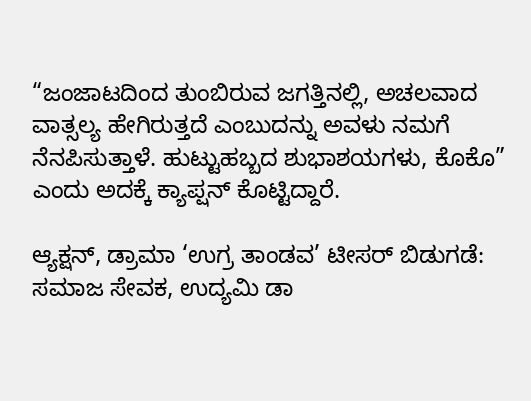“ಜಂಜಾಟದಿಂದ ತುಂಬಿರುವ ಜಗತ್ತಿನಲ್ಲಿ, ಅಚಲವಾದ ವಾತ್ಸಲ್ಯ ಹೇಗಿರುತ್ತದೆ ಎಂಬುದನ್ನು ಅವಳು ನಮಗೆ ನೆನಪಿಸುತ್ತಾಳೆ. ಹುಟ್ಟುಹಬ್ಬದ ಶುಭಾಶಯಗಳು, ಕೊಕೊ” ಎಂದು ಅದಕ್ಕೆ ಕ್ಯಾಪ್ಷನ್ ಕೊಟ್ಟಿದ್ದಾರೆ.

ಆ್ಯಕ್ಷನ್, ಡ್ರಾಮಾ ‘ಉಗ್ರ ತಾಂಡವ’ ಟೀಸರ್ ಬಿಡುಗಡೆ: ಸಮಾಜ ಸೇವಕ, ಉದ್ಯಮಿ ಡಾ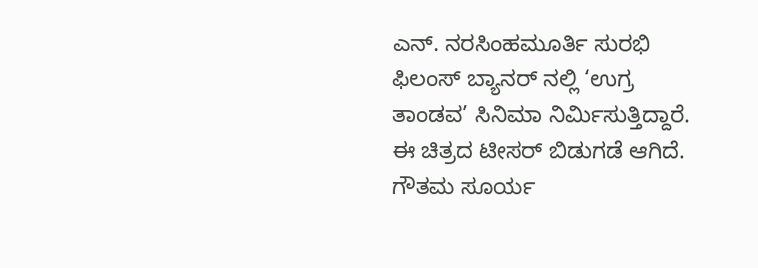ಎನ್. ನರಸಿಂಹಮೂರ್ತಿ ಸುರಭಿ ಫಿಲಂಸ್ ಬ್ಯಾನರ್ ನಲ್ಲಿ ‘ಉಗ್ರ ತಾಂಡವ’ ಸಿನಿಮಾ ನಿರ್ಮಿಸುತ್ತಿದ್ದಾರೆ. ಈ ಚಿತ್ರದ ಟೀಸರ್ ಬಿಡುಗಡೆ ಆಗಿದೆ. ಗೌತಮ ಸೂರ್ಯ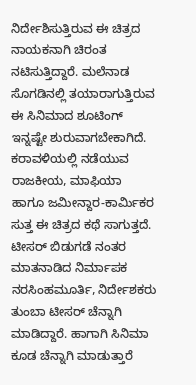ನಿರ್ದೇಶಿಸುತ್ತಿರುವ ಈ ಚಿತ್ರದ ನಾಯಕನಾಗಿ ಚಿರಂತ ನಟಿಸುತ್ತಿದ್ದಾರೆ. ಮಲೆನಾಡ ಸೊಗಡಿನಲ್ಲಿ ತಯಾರಾಗುತ್ತಿರುವ ಈ ಸಿನಿಮಾದ ಶೂಟಿಂಗ್ ಇನ್ನಷ್ಟೇ ಶುರುವಾಗಬೇಕಾಗಿದೆ. ಕರಾವಳಿಯಲ್ಲಿ ನಡೆಯುವ ರಾಜಕೀಯ, ಮಾಫಿಯಾ ಹಾಗೂ ಜಮೀನ್ದಾರ-ಕಾರ್ಮಿಕರ ಸುತ್ತ ಈ ಚಿತ್ರದ ಕಥೆ ಸಾಗುತ್ತದೆ. ಟೀಸರ್ ಬಿಡುಗಡೆ ನಂತರ ಮಾತನಾಡಿದ ನಿರ್ಮಾಪಕ ನರಸಿಂಹಮೂರ್ತಿ, ನಿರ್ದೇಶಕರು ತುಂಬಾ ಟೀಸರ್ ಚೆನ್ನಾಗಿ ಮಾಡಿದ್ದಾರೆ. ಹಾಗಾಗಿ ಸಿನಿಮಾ ಕೂಡ ಚೆನ್ನಾಗಿ ಮಾಡುತ್ತಾರೆ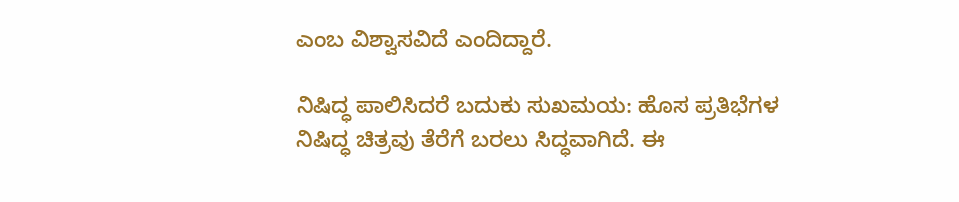ಎಂಬ ವಿಶ್ವಾಸವಿದೆ ಎಂದಿದ್ದಾರೆ.

ನಿಷಿದ್ಧ ಪಾಲಿಸಿದರೆ ಬದುಕು ಸುಖಮಯ: ಹೊಸ ಪ್ರತಿಭೆಗಳ ನಿಷಿದ್ಧ ಚಿತ್ರವು ತೆರೆಗೆ ಬರಲು ಸಿದ್ಧವಾಗಿದೆ. ಈ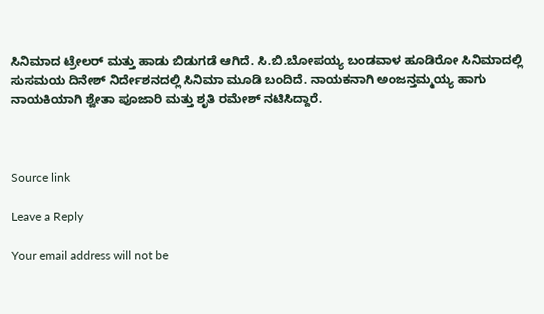ಸಿನಿಮಾದ ಟ್ರೇಲರ್ ಮತ್ತು ಹಾಡು ಬಿಡುಗಡೆ ಆಗಿದೆ. ಸಿ.ಬಿ.ಬೋಪಯ್ಯ ಬಂಡವಾಳ ಹೂಡಿರೋ ಸಿನಿಮಾದಲ್ಲಿ ಸುಸಮಯ ದಿನೇಶ್ ನಿರ್ದೇಶನದಲ್ಲಿ ಸಿನಿಮಾ ಮೂಡಿ ಬಂದಿದೆ. ನಾಯಕನಾಗಿ ಅಂಜನ್ತಮ್ಮಯ್ಯ ಹಾಗು ನಾಯಕಿಯಾಗಿ ಶ್ವೇತಾ ಪೂಜಾರಿ ಮತ್ತು ಶೃತಿ ರಮೇಶ್ ನಟಿಸಿದ್ದಾರೆ.



Source link

Leave a Reply

Your email address will not be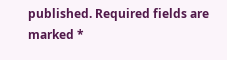published. Required fields are marked *